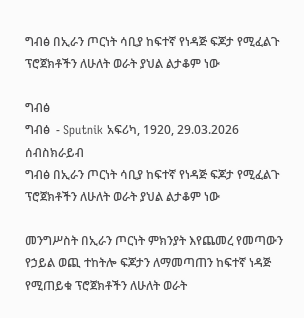ግብፅ በኢራን ጦርነት ሳቢያ ከፍተኛ የነዳጅ ፍጆታ የሚፈልጉ ፕሮጀክቶችን ለሁለት ወራት ያህል ልታቆም ነው

ግብፅ
ግብፅ  - Sputnik አፍሪካ, 1920, 29.03.2026
ሰብስክራይብ
ግብፅ በኢራን ጦርነት ሳቢያ ከፍተኛ የነዳጅ ፍጆታ የሚፈልጉ ፕሮጀክቶችን ለሁለት ወራት ያህል ልታቆም ነው

መንግሥስት በኢራን ጦርነት ምክንያት እየጨመረ የመጣውን የኃይል ወጪ ተከትሎ ፍጆታን ለማመጣጠን ከፍተኛ ነዳጅ የሚጠይቁ ፕሮጀክቶችን ለሁለት ወራት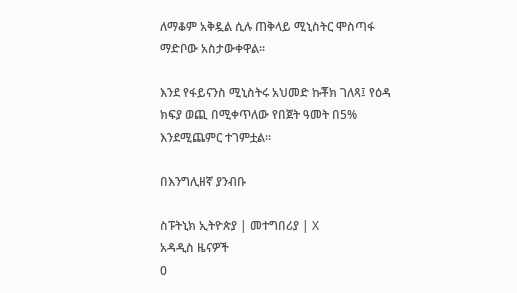ለማቆም አቅዷል ሲሉ ጠቅላይ ሚኒስትር ሞስጣፋ ማድቦው አስታውቀዋል።

እንደ የፋይናንስ ሚኒስትሩ አህመድ ኩቾክ ገለጻ፤ የዕዳ ክፍያ ወጪ በሚቀጥለው የበጀት ዓመት በ5% እንደሚጨምር ተገምቷል።

በእንግሊዘኛ ያንብቡ

ስፑትኒክ ኢትዮጵያ | መተግበሪያ | X
አዳዲስ ዜናዎች
0